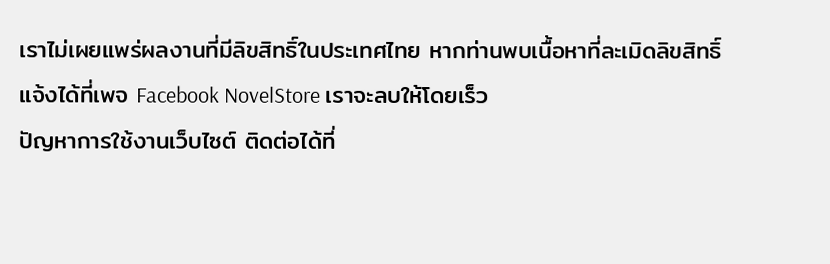เราไม่เผยแพร่ผลงานที่มีลิขสิทธิ์ในประเทศไทย หากท่านพบเนื้อหาที่ละเมิดลิขสิทธิ์ แจ้งได้ที่เพจ Facebook NovelStore เราจะลบให้โดยเร็ว
ปัญหาการใช้งานเว็บไซต์ ติดต่อได้ที่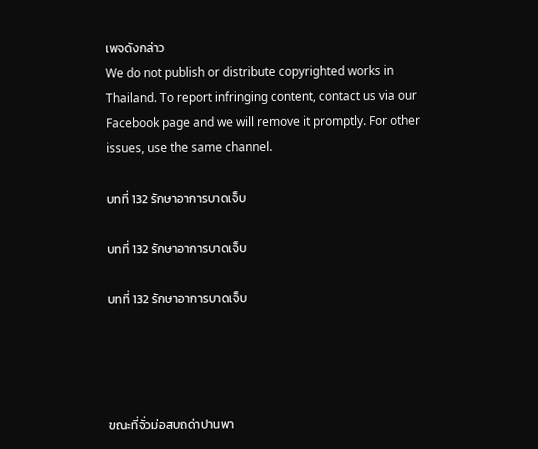เพจดังกล่าว
We do not publish or distribute copyrighted works in Thailand. To report infringing content, contact us via our Facebook page and we will remove it promptly. For other issues, use the same channel.

บทที่ 132 รักษาอาการบาดเจ็บ

บทที่ 132 รักษาอาการบาดเจ็บ

บทที่ 132 รักษาอาการบาดเจ็บ




ขณะที่จั่วม่อสบถด่าปานพา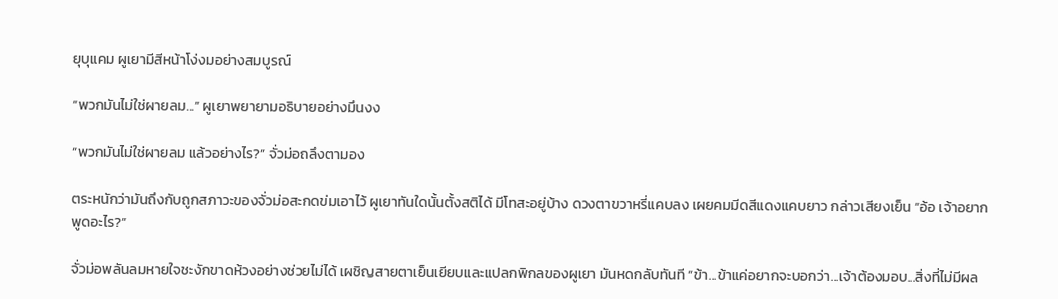ยุบุแคม ผูเยามีสีหน้าโง่งมอย่างสมบูรณ์

“พวกมันไม่ใช่ผายลม...” ผูเยาพยายามอธิบายอย่างมึนงง

“พวกมันไม่ใช่ผายลม แล้วอย่างไร?” จั่วม่อถลึงตามอง

ตระหนักว่ามันถึงกับถูกสภาวะของจั่วม่อสะกดข่มเอาไว้ ผูเยาทันใดนั้นตั้งสติได้ มีโทสะอยู่บ้าง ดวงตาขวาหรี่แคบลง เผยคมมีดสีแดงแคบยาว กล่าวเสียงเย็น “อ้อ เจ้าอยากพูดอะไร?”

จั่วม่อพลันลมหายใจชะงักขาดห้วงอย่างช่วยไม่ได้ เผชิญสายตาเย็นเยียบและแปลกพิกลของผูเยา มันหดกลับทันที “ข้า...ข้าแค่อยากจะบอกว่า...เจ้าต้องมอบ...สิ่งที่ไม่มีผล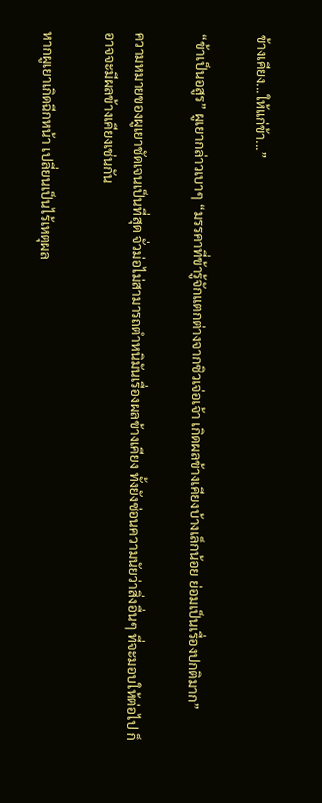ข้างเคียง...ให้แก่ข้า...”

“ข้าเป็นอสูร” ผูเยากล่าวเบาๆ “มรรคาที่ข้ารู้จักแตกต่างจากซิวเจ่อเจ้า เกิดผลข้างเคียงบ้างเล็กน้อย ย่อมเป็นเรื่องปกติมาก”

ความหมายของผูเยาชัดเจนเป็นที่สุด จั่วม่อไม่สามารถตำหนิมันเรื่องผลข้างเคียง ทั้งยังซ่อนความนัยว่าสิ่งอื่นๆ ที่จะมอบให้ต่อไป ก็อาจจะมีผลข้างเคียงเช่นกัน

หากผูเยาเกิดฉีกหน้า เปลี่ยนเป็นไร้เหตุผล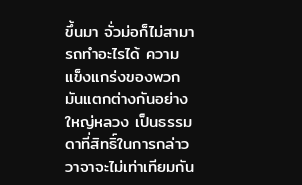ขึ้นมา จั่วม่อก็ไม่สามารถทำอะไรได้ ความแข็งแกร่งของพวกมันแตกต่างกันอย่างใหญ่หลวง เป็นธรรมดาที่สิทธิ์ในการกล่าววาจาจะไม่เท่าเทียมกัน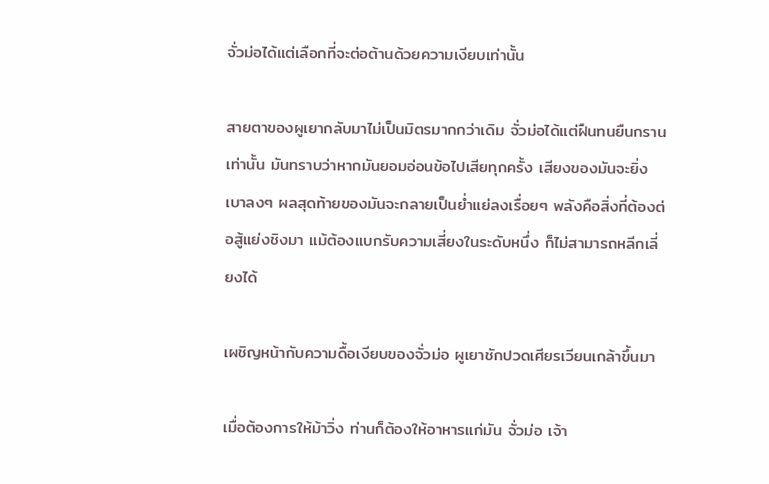จั่วม่อได้แต่เลือกที่จะต่อต้านด้วยความเงียบเท่านั้น

สายตาของผูเยากลับมาไม่เป็นมิตรมากกว่าเดิม จั่วม่อได้แต่ฝืนทนยืนกรานเท่านั้น มันทราบว่าหากมันยอมอ่อนข้อไปเสียทุกครั้ง เสียงของมันจะยิ่งเบาลงๆ ผลสุดท้ายของมันจะกลายเป็นย่ำแย่ลงเรื่อยๆ พลังคือสิ่งที่ต้องต่อสู้แย่งชิงมา แม้ต้องแบกรับความเสี่ยงในระดับหนึ่ง ก็ไม่สามารถหลีกเลี่ยงได้

เผชิญหน้ากับความดื้อเงียบของจั่วม่อ ผูเยาชักปวดเศียรเวียนเกล้าขึ้นมา

เมื่อต้องการให้ม้าวิ่ง ท่านก็ต้องให้อาหารแก่มัน จั่วม่อ เจ้า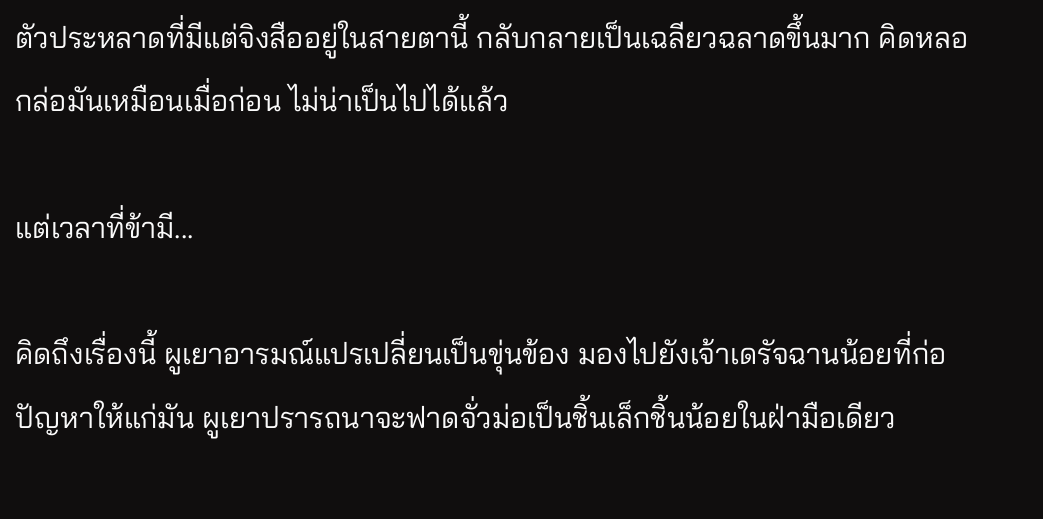ตัวประหลาดที่มีแต่จิงสืออยู่ในสายตานี้ กลับกลายเป็นเฉลียวฉลาดขึ้นมาก คิดหลอกล่อมันเหมือนเมื่อก่อน ไม่น่าเป็นไปได้แล้ว

แต่เวลาที่ข้ามี...

คิดถึงเรื่องนี้ ผูเยาอารมณ์แปรเปลี่ยนเป็นขุ่นข้อง มองไปยังเจ้าเดรัจฉานน้อยที่ก่อปัญหาให้แก่มัน ผูเยาปรารถนาจะฟาดจั่วม่อเป็นชิ้นเล็กชิ้นน้อยในฝ่ามือเดียว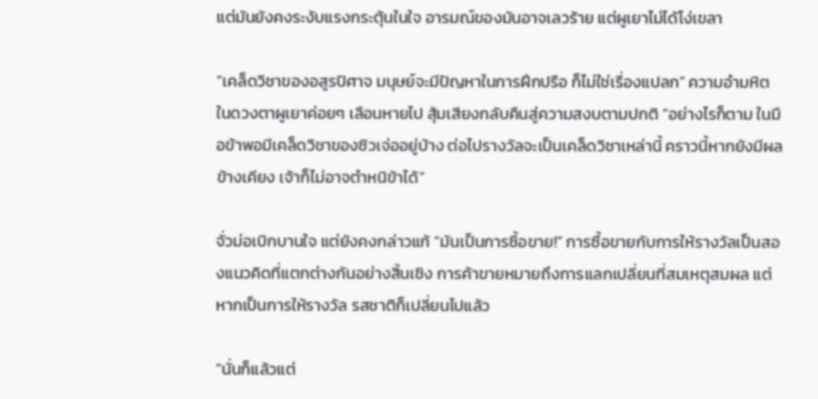แต่มันยังคงระงับแรงกระตุ้นในใจ อารมณ์ของมันอาจเลวร้าย แต่ผูเยาไม่ได้โง่เขลา

“เคล็ดวิชาของอสูรปิศาจ มนุษย์จะมีปัญหาในการฝึกปรือ ก็ไม่ใช่เรื่องแปลก” ความอำมหิตในดวงตาผูเยาค่อยๆ เลือนหายไป สุ้มเสียงกลับคืนสู่ความสงบตามปกติ “อย่างไรก็ตาม ในมือข้าพอมีเคล็ดวิชาของซิวเจ่ออยู่บ้าง ต่อไปรางวัลจะเป็นเคล็ดวิชาเหล่านี้ คราวนี้หากยังมีผลข้างเคียง เจ้าก็ไม่อาจตำหนิข้าได้”

จั่วม่อเบิกบานใจ แต่ยังคงกล่าวแก้ “มันเป็นการซื้อขาย!” การซื้อขายกับการให้รางวัลเป็นสองแนวคิดที่แตกต่างกันอย่างสิ้นเชิง การค้าขายหมายถึงการแลกเปลี่ยนที่สมเหตุสมผล แต่หากเป็นการให้รางวัล รสชาติก็เปลี่ยนไปแล้ว

“นั่นก็แล้วแต่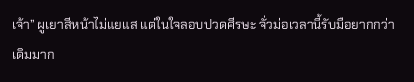เจ้า” ผูเยาสีหน้าไม่แยแส แต่ในใจลอบปวดศีรษะ จั่วม่อเวลานี้รับมือยากกว่าเดิมมาก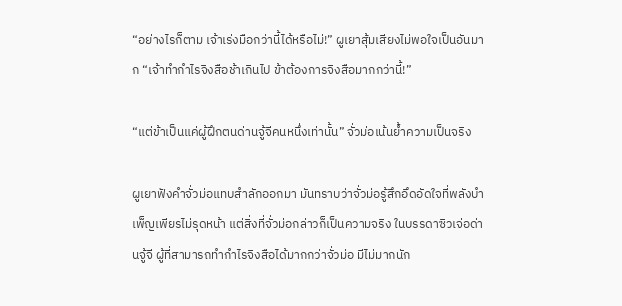“อย่างไรก็ตาม เจ้าเร่งมือกว่านี้ได้หรือไม่!” ผูเยาสุ้มเสียงไม่พอใจเป็นอันมาก “เจ้าทำกำไรจิงสือช้าเกินไป ข้าต้องการจิงสือมากกว่านี้!”

“แต่ข้าเป็นแค่ผู้ฝึกตนด่านจู้จีคนหนึ่งเท่านั้น” จั่วม่อเน้นย้ำความเป็นจริง

ผูเยาฟังคำจั่วม่อแทบสำลักออกมา มันทราบว่าจั่วม่อรู้สึกอึดอัดใจที่พลังบำเพ็ญเพียรไม่รุดหน้า แต่สิ่งที่จั่วม่อกล่าวก็เป็นความจริง ในบรรดาซิวเจ่อด่านจู้จี ผู้ที่สามารถทำกำไรจิงสือได้มากกว่าจั่วม่อ มีไม่มากนัก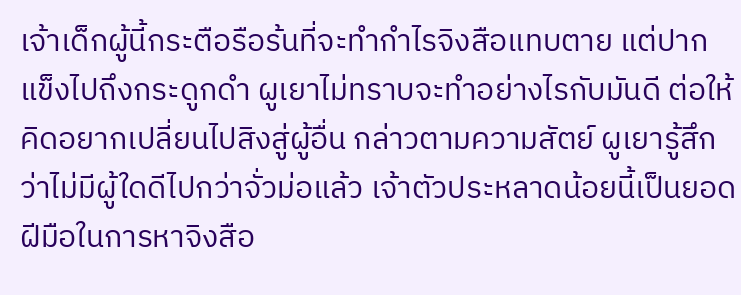เจ้าเด็กผู้นี้กระตือรือร้นที่จะทำกำไรจิงสือแทบตาย แต่ปากแข็งไปถึงกระดูกดำ ผูเยาไม่ทราบจะทำอย่างไรกับมันดี ต่อให้คิดอยากเปลี่ยนไปสิงสู่ผู้อื่น กล่าวตามความสัตย์ ผูเยารู้สึกว่าไม่มีผู้ใดดีไปกว่าจั่วม่อแล้ว เจ้าตัวประหลาดน้อยนี้เป็นยอดฝีมือในการหาจิงสือ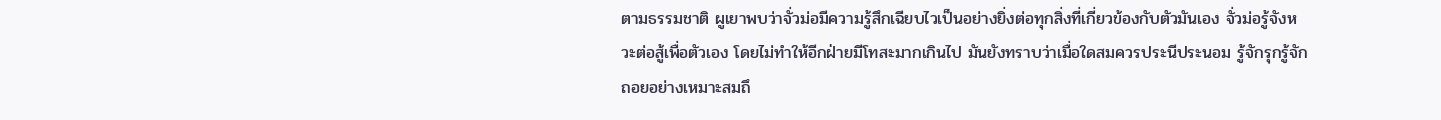ตามธรรมชาติ ผูเยาพบว่าจั่วม่อมีความรู้สึกเฉียบไวเป็นอย่างยิ่งต่อทุกสิ่งที่เกี่ยวข้องกับตัวมันเอง จั่วม่อรู้จังหวะต่อสู้เพื่อตัวเอง โดยไม่ทำให้อีกฝ่ายมีโทสะมากเกินไป มันยังทราบว่าเมื่อใดสมควรประนีประนอม รู้จักรุกรู้จักถอยอย่างเหมาะสมถึ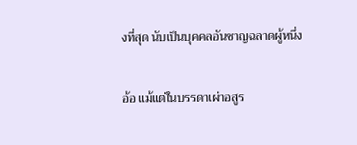งที่สุด นับเป็นบุคคลอันชาญฉลาดผู้หนึ่ง

อ้อ แม้แต่ในบรรดาเผ่าอสูร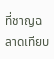ที่ชาญฉลาดเทียบ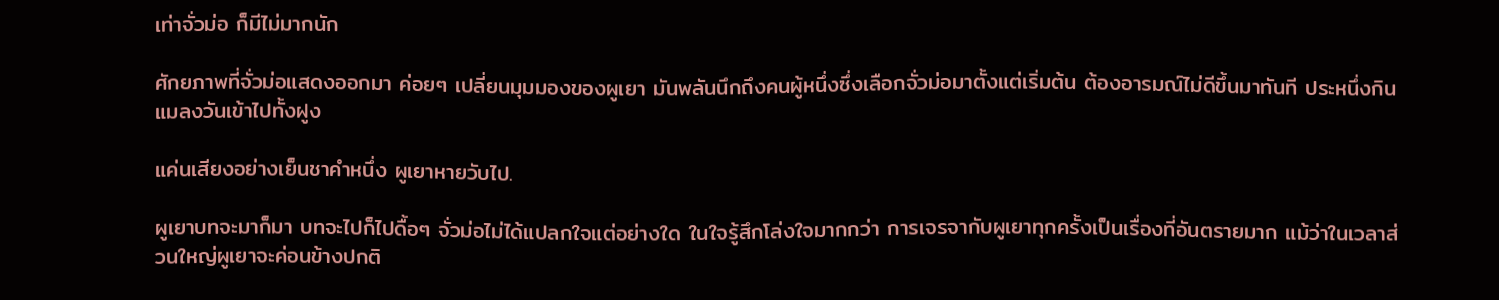เท่าจั่วม่อ ก็มีไม่มากนัก

ศักยภาพที่จั่วม่อแสดงออกมา ค่อยๆ เปลี่ยนมุมมองของผูเยา มันพลันนึกถึงคนผู้หนึ่งซึ่งเลือกจั่วม่อมาตั้งแต่เริ่มต้น ต้องอารมณ์ไม่ดีขึ้นมาทันที ประหนึ่งกินแมลงวันเข้าไปทั้งฝูง

แค่นเสียงอย่างเย็นชาคำหนึ่ง ผูเยาหายวับไป.

ผูเยาบทจะมาก็มา บทจะไปก็ไปดื้อๆ จั่วม่อไม่ได้แปลกใจแต่อย่างใด ในใจรู้สึกโล่งใจมากกว่า การเจรจากับผูเยาทุกครั้งเป็นเรื่องที่อันตรายมาก แม้ว่าในเวลาส่วนใหญ่ผูเยาจะค่อนข้างปกติ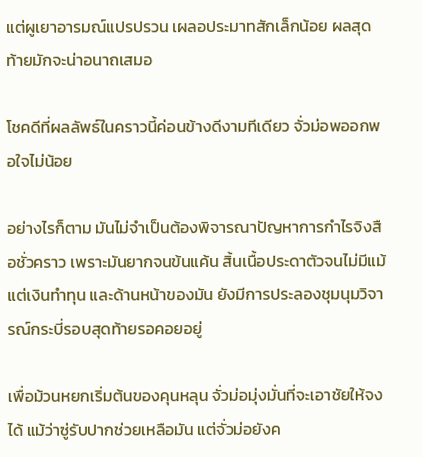แต่ผูเยาอารมณ์แปรปรวน เผลอประมาทสักเล็กน้อย ผลสุดท้ายมักจะน่าอนาถเสมอ

โชคดีที่ผลลัพธ์ในคราวนี้ค่อนข้างดีงามทีเดียว จั่วม่อพออกพอใจไม่น้อย

อย่างไรก็ตาม มันไม่จำเป็นต้องพิจารณาปัญหาการกำไรจิงสือชั่วคราว เพราะมันยากจนข้นแค้น สิ้นเนื้อประดาตัวจนไม่มีแม้แต่เงินทำทุน และด้านหน้าของมัน ยังมีการประลองชุมนุมวิจารณ์กระบี่รอบสุดท้ายรอคอยอยู่

เพื่อม้วนหยกเริ่มต้นของคุนหลุน จั่วม่อมุ่งมั่นที่จะเอาชัยให้จงได้ แม้ว่าซู่รับปากช่วยเหลือมัน แต่จั่วม่อยังค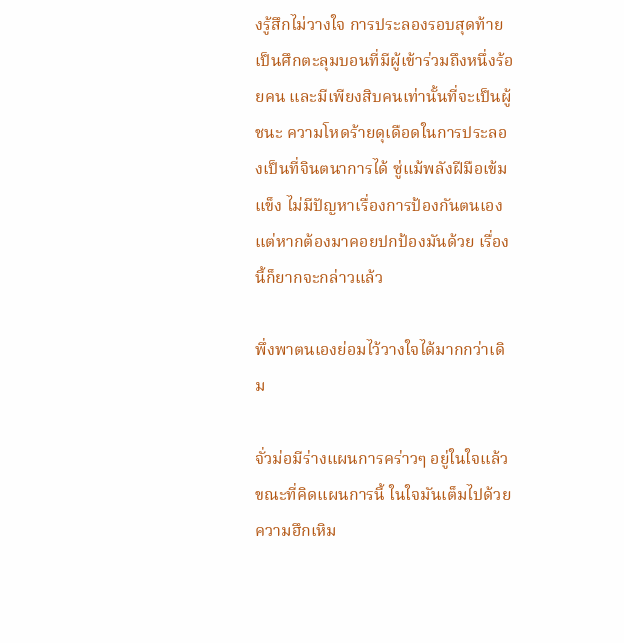งรู้สึกไม่วางใจ การประลองรอบสุดท้ายเป็นศึกตะลุมบอนที่มีผู้เข้าร่วมถึงหนึ่งร้อยคน และมีเพียงสิบคนเท่านั้นที่จะเป็นผู้ชนะ ความโหดร้ายดุเดือดในการประลองเป็นที่จินตนาการได้ ซู่แม้พลังฝีมือเข้มแข็ง ไม่มีปัญหาเรื่องการป้องกันตนเอง แต่หากต้องมาคอยปกป้องมันด้วย เรื่องนี้ก็ยากจะกล่าวแล้ว

พึ่งพาตนเองย่อมไว้วางใจได้มากกว่าเดิม

จั่วม่อมีร่างแผนการคร่าวๆ อยู่ในใจแล้ว ขณะที่คิดแผนการนี้ ในใจมันเต็มไปด้วยความฮึกเหิม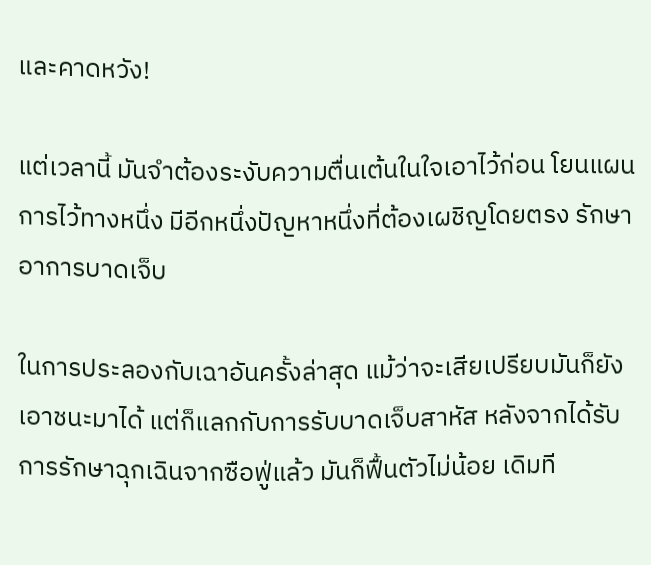และคาดหวัง!

แต่เวลานี้ มันจำต้องระงับความตื่นเต้นในใจเอาไว้ก่อน โยนแผนการไว้ทางหนึ่ง มีอีกหนึ่งปัญหาหนึ่งที่ต้องเผชิญโดยตรง รักษาอาการบาดเจ็บ

ในการประลองกับเฉาอันครั้งล่าสุด แม้ว่าจะเสียเปรียบมันก็ยังเอาชนะมาได้ แต่ก็แลกกับการรับบาดเจ็บสาหัส หลังจากได้รับการรักษาฉุกเฉินจากซือฟู่แล้ว มันก็ฟื้นตัวไม่น้อย เดิมที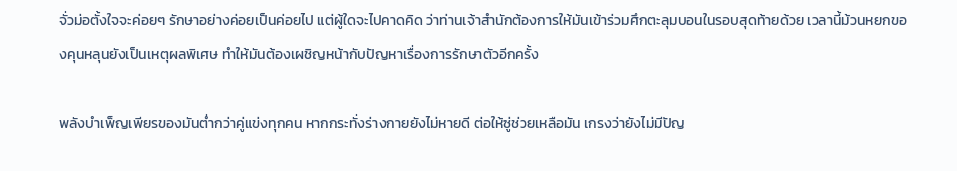จั่วม่อตั้งใจจะค่อยๆ รักษาอย่างค่อยเป็นค่อยไป แต่ผู้ใดจะไปคาดคิด ว่าท่านเจ้าสำนักต้องการให้มันเข้าร่วมศึกตะลุมบอนในรอบสุดท้ายด้วย เวลานี้ม้วนหยกของคุนหลุนยังเป็นเหตุผลพิเศษ ทำให้มันต้องเผชิญหน้ากับปัญหาเรื่องการรักษาตัวอีกครั้ง

พลังบำเพ็ญเพียรของมันต่ำกว่าคู่แข่งทุกคน หากกระทั่งร่างกายยังไม่หายดี ต่อให้ซู่ช่วยเหลือมัน เกรงว่ายังไม่มีปัญ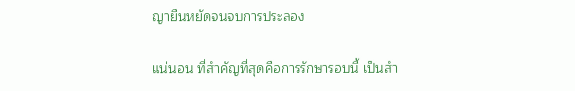ญายืนหยัดจนจบการประลอง

แน่นอน ที่สำคัญที่สุดคือการรักษารอบนี้ เป็นสำ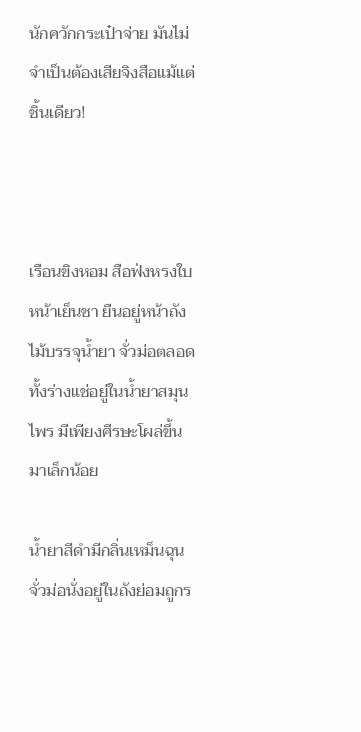นักควักกระเป๋าจ่าย มันไม่จำเป็นต้องเสียจิงสือแม้แต่ชิ้นเดียว!



เรือนขิงหอม สือฟ่งหรงใบหน้าเย็นชา ยืนอยู่หน้าถังไม้บรรจุน้ำยา จั่วม่อตลอดทั้งร่างแช่อยู่ในน้ำยาสมุนไพร มีเพียงศีรษะโผล่ขึ้นมาเล็กน้อย

น้ำยาสีดำมีกลิ่นเหม็นฉุน จั่วม่อนั่งอยู่ในถังย่อมถูกร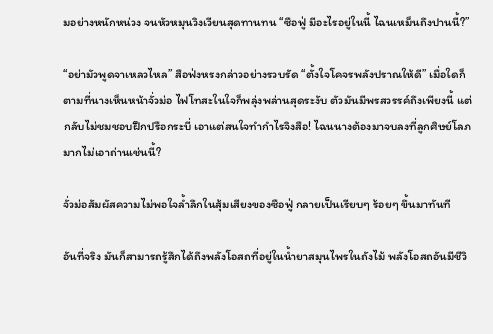มอย่างหนักหน่วง จนหัวหมุนวิงเวียนสุดทานทน “ซือฟู่ มีอะไรอยู่ในนี้ ไฉนเหม็นถึงปานนี้?”

“อย่ามัวพูดจาเหลวไหล” สือฟ่งหรงกล่าวอย่างรวบรัด “ตั้งใจโคจรพลังปราณให้ดี” เมื่อใดก็ตามที่นางเห็นหน้าจั่วม่อ ไฟโทสะในใจก็พลุ่งพล่านสุดระงับ ตัวมันมีพรสวรรค์ถึงเพียงนี้ แต่กลับไม่ชมชอบฝึกปรือกระบี่ เอาแต่สนใจทำกำไรจิงสือ! ไฉนนางต้องมาจบลงที่ลูกศิษย์โลภมากไม่เอาถ่านเช่นนี้?

จั่วม่อสัมผัสความไม่พอใจล้ำลึกในสุ้มเสียงของซือฟู่ กลายเป็นเรียบๆ ร้อยๆ ขึ้นมาทันที

อันที่จริง มันก็สามารถรู้สึกได้ถึงพลังโอสถที่อยู่ในน้ำยาสมุนไพรในถังไม้ พลังโอสถอันมีชีวิ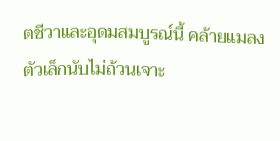ตชีวาและอุดมสมบูรณ์นี้ คล้ายแมลงตัวเล็กนับไม่ถ้วนเจาะ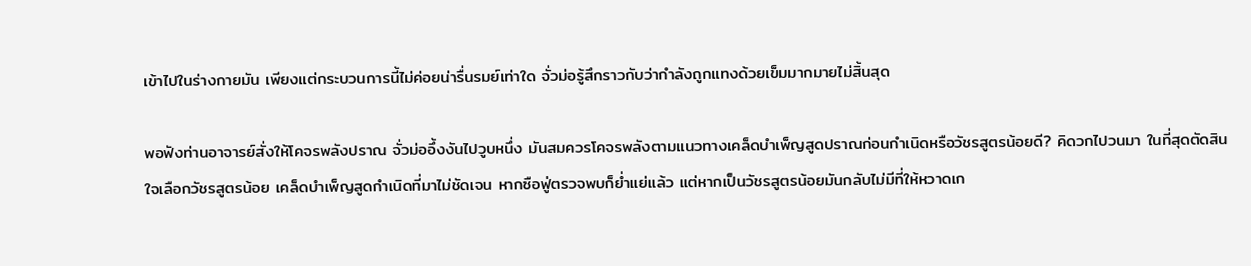เข้าไปในร่างกายมัน เพียงแต่กระบวนการนี้ไม่ค่อยน่ารื่นรมย์เท่าใด จั่วม่อรู้สึกราวกับว่ากำลังถูกแทงด้วยเข็มมากมายไม่สิ้นสุด

พอฟังท่านอาจารย์สั่งให้โคจรพลังปราณ จั่วม่ออึ้งงันไปวูบหนึ่ง มันสมควรโคจรพลังตามแนวทางเคล็ดบำเพ็ญสูดปราณก่อนกำเนิดหรือวัชรสูตรน้อยดี? คิดวกไปวนมา ในที่สุดตัดสินใจเลือกวัชรสูตรน้อย เคล็ดบำเพ็ญสูดกำเนิดที่มาไม่ชัดเจน หากซือฟู่ตรวจพบก็ย่ำแย่แล้ว แต่หากเป็นวัชรสูตรน้อยมันกลับไม่มีที่ให้หวาดเก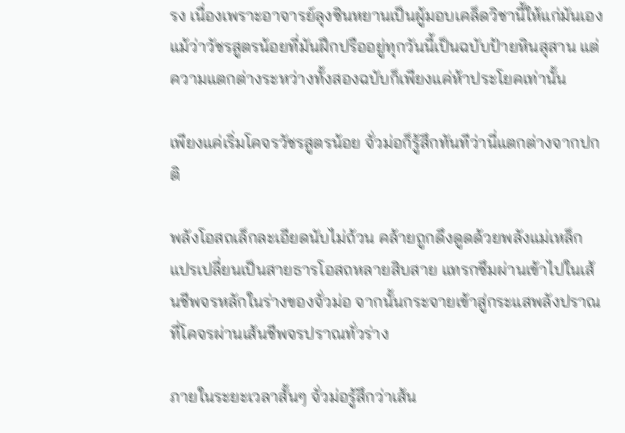รง เนื่องเพราะอาจารย์ลุงซินหยานเป็นผู้มอบเคล็ดวิชานี้ให้แก่มันเอง แม้ว่าวัชรสูตรน้อยที่มันฝึกปรืออยู่ทุกวันนี้เป็นฉบับป้ายหินสุสาน แต่ความแตกต่างระหว่างทั้งสองฉบับก็เพียงแค่ห้าประโยคเท่านั้น

เพียงแค่เริ่มโคจรวัชรสูตรน้อย จั่วม่อก็รู้สึกทันทีว่านี่แตกต่างจากปกติ

พลังโอสถเล็กละเอียดนับไม่ถ้วน คล้ายถูกดึงดูดด้วยพลังแม่เหล็ก แปรเปลี่ยนเป็นสายธารโอสถหลายสิบสาย แทรกซึมผ่านเข้าไปในเส้นชีพจรหลักในร่างของจั่วม่อ จากนั้นกระจายเข้าสู่กระแสพลังปราณที่โคจรผ่านเส้นชีพจรปราณทั่วร่าง

ภายในระยะเวลาสั้นๆ จั่วม่อรู้สึกว่าเส้น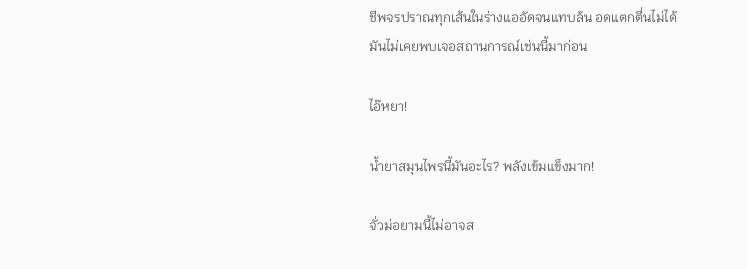ชีพจรปราณทุกเส้นในร่างแออัดจนแทบล้น อดแตกตื่นไม่ได้ มันไม่เคยพบเจอสถานการณ์เช่นนี้มาก่อน

ไอ๊หยา!

น้ำยาสมุนไพรนี้มันอะไร? พลังเข้มแข็งมาก!

จั่วม่อยามนี้ไม่อาจส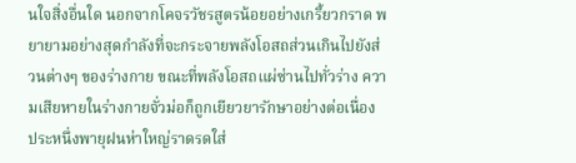นใจสิ่งอื่นใด นอกจากโคจรวัชรสูตรน้อยอย่างเกรี้ยวกราด พยายามอย่างสุดกำลังที่จะกระจายพลังโอสถส่วนเกินไปยังส่วนต่างๆ ของร่างกาย ขณะที่พลังโอสถแผ่ซ่านไปทั่วร่าง ความเสียหายในร่างกายจั่วม่อก็ถูกเยียวยารักษาอย่างต่อเนื่อง ประหนึ่งพายุฝนห่าใหญ่ราดรดใส่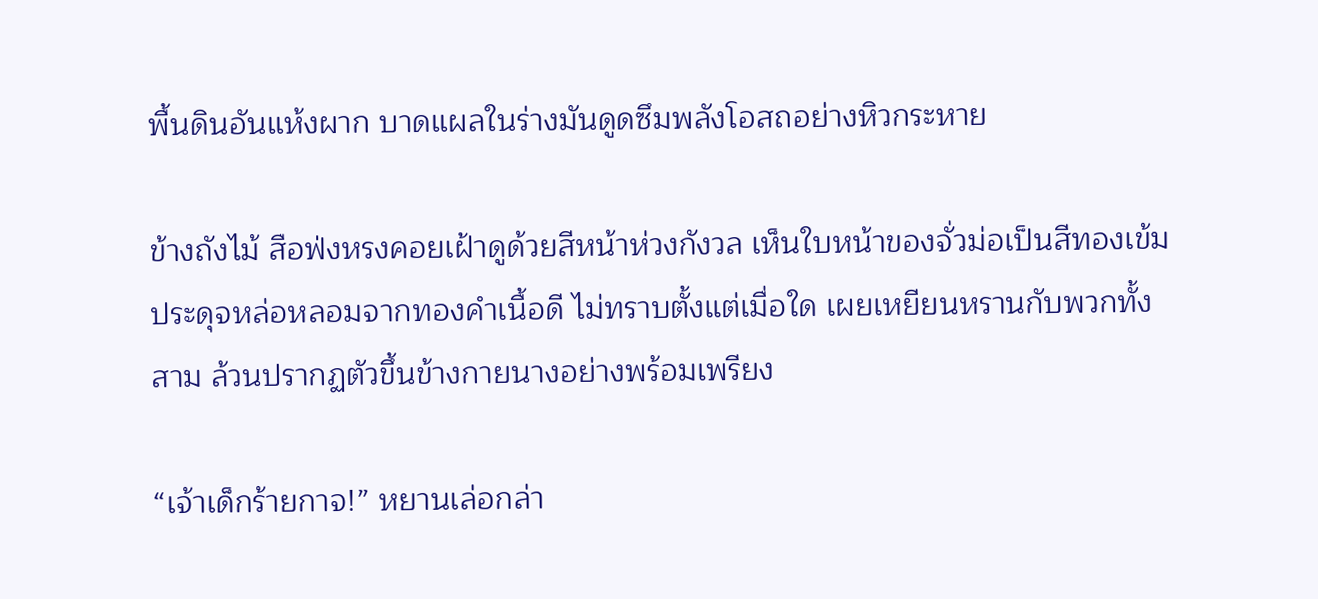พื้นดินอันแห้งผาก บาดแผลในร่างมันดูดซึมพลังโอสถอย่างหิวกระหาย

ข้างถังไม้ สือฟ่งหรงคอยเฝ้าดูด้วยสีหน้าห่วงกังวล เห็นใบหน้าของจั่วม่อเป็นสีทองเข้ม ประดุจหล่อหลอมจากทองคำเนื้อดี ไม่ทราบตั้งแต่เมื่อใด เผยเหยียนหรานกับพวกทั้งสาม ล้วนปรากฏตัวขึ้นข้างกายนางอย่างพร้อมเพรียง

“เจ้าเด็กร้ายกาจ!” หยานเล่อกล่า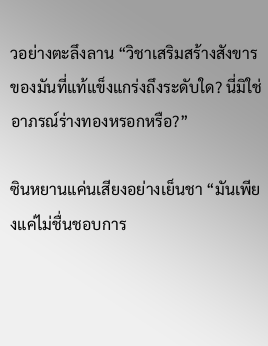วอย่างตะลึงลาน “วิชาเสริมสร้างสังขารของมันที่แท้แข็งแกร่งถึงระดับใด? นี่มิใช่อาภรณ์ร่างทองหรอกหรือ?”

ซินหยานแค่นเสียงอย่างเย็นชา “มันเพียงแค่ไม่ชื่นชอบการ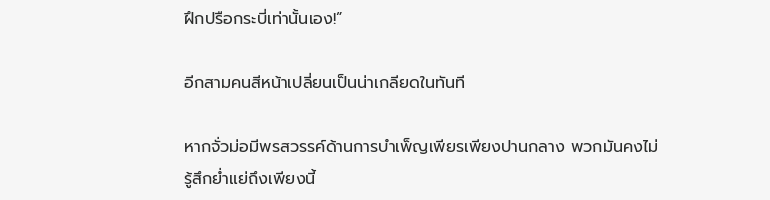ฝึกปรือกระบี่เท่านั้นเอง!”

อีกสามคนสีหน้าเปลี่ยนเป็นน่าเกลียดในทันที

หากจั่วม่อมีพรสวรรค์ด้านการบำเพ็ญเพียรเพียงปานกลาง พวกมันคงไม่รู้สึกย่ำแย่ถึงเพียงนี้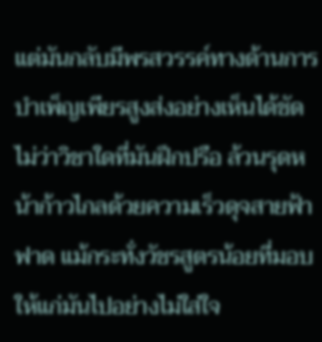แต่มันกลับมีพรสวรรค์ทางด้านการบำเพ็ญเพียรสูงส่งอย่างเห็นได้ชัด ไม่ว่าวิชาใดที่มันฝึกปรือ ล้วนรุดหน้าก้าวไกลด้วยความเร็วดุจสายฟ้าฟาด แม้กระทั่งวัชรสูตรน้อยที่มอบให้แก่มันไปอย่างไม่ใส่ใจ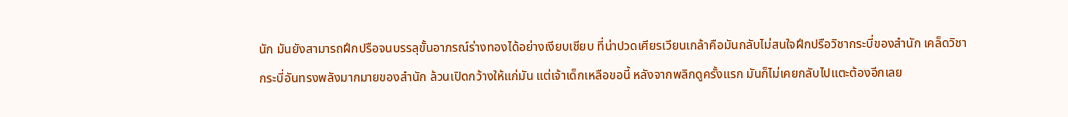นัก มันยังสามารถฝึกปรือจนบรรลุขั้นอาภรณ์ร่างทองได้อย่างเงียบเชียบ ที่น่าปวดเศียรเวียนเกล้าคือมันกลับไม่สนใจฝึกปรือวิชากระบี่ของสำนัก เคล็ดวิชากระบี่อันทรงพลังมากมายของสำนัก ล้วนเปิดกว้างให้แก่มัน แต่เจ้าเด็กเหลือขอนี้ หลังจากพลิกดูครั้งแรก มันก็ไม่เคยกลับไปแตะต้องอีกเลย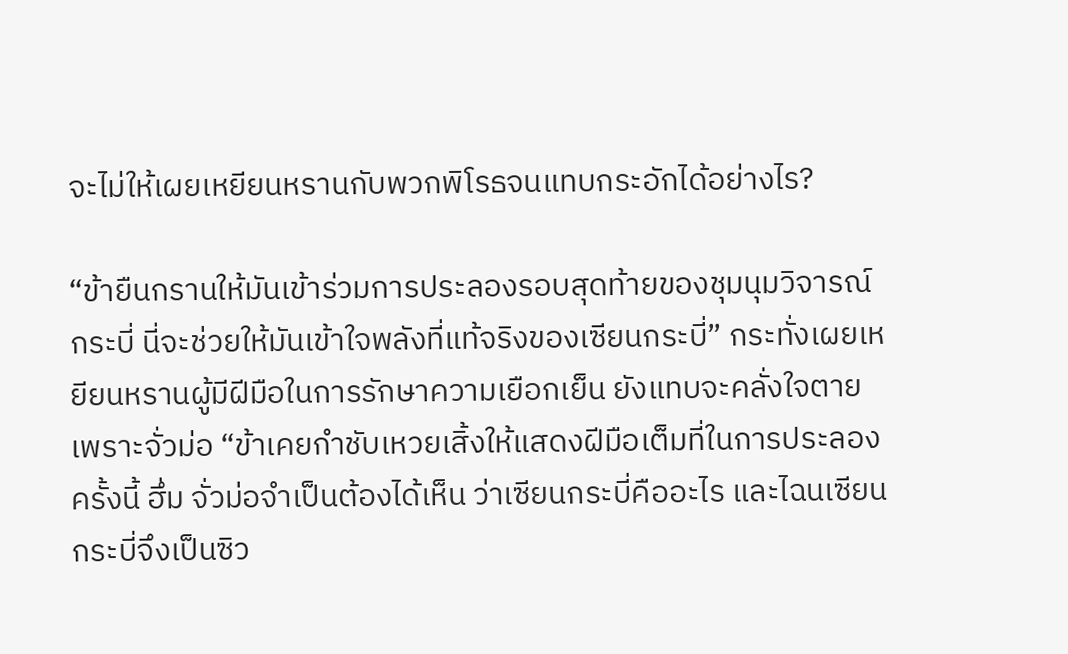จะไม่ให้เผยเหยียนหรานกับพวกพิโรธจนแทบกระอักได้อย่างไร?

“ข้ายืนกรานให้มันเข้าร่วมการประลองรอบสุดท้ายของชุมนุมวิจารณ์กระบี่ นี่จะช่วยให้มันเข้าใจพลังที่แท้จริงของเซียนกระบี่” กระทั่งเผยเหยียนหรานผู้มีฝีมือในการรักษาความเยือกเย็น ยังแทบจะคลั่งใจตายเพราะจั่วม่อ “ข้าเคยกำชับเหวยเสิ้งให้แสดงฝีมือเต็มที่ในการประลองครั้งนี้ ฮึ่ม จั่วม่อจำเป็นต้องได้เห็น ว่าเซียนกระบี่คืออะไร และไฉนเซียนกระบี่จึงเป็นซิว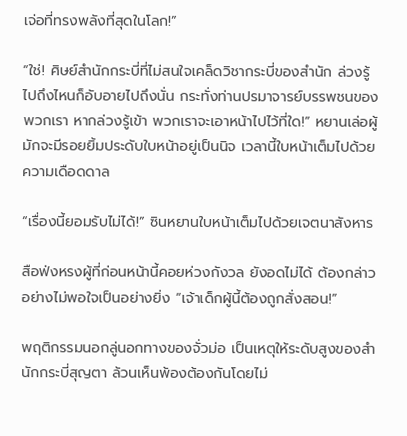เจ่อที่ทรงพลังที่สุดในโลก!”

“ใช่! ศิษย์สำนักกระบี่ที่ไม่สนใจเคล็ดวิชากระบี่ของสำนัก ล่วงรู้ไปถึงไหนก็อับอายไปถึงนั่น กระทั่งท่านปรมาจารย์บรรพชนของพวกเรา หากล่วงรู้เข้า พวกเราจะเอาหน้าไปไว้ที่ใด!” หยานเล่อผู้มักจะมีรอยยิ้มประดับใบหน้าอยู่เป็นนิจ เวลานี้ใบหน้าเต็มไปด้วยความเดือดดาล

“เรื่องนี้ยอมรับไม่ได้!” ซินหยานใบหน้าเต็มไปด้วยเจตนาสังหาร

สือฟ่งหรงผู้ที่ก่อนหน้านี้คอยห่วงกังวล ยังอดไม่ได้ ต้องกล่าวอย่างไม่พอใจเป็นอย่างยิ่ง “เจ้าเด็กผู้นี้ต้องถูกสั่งสอน!”

พฤติกรรมนอกลู่นอกทางของจั่วม่อ เป็นเหตุให้ระดับสูงของสำนักกระบี่สุญตา ล้วนเห็นพ้องต้องกันโดยไม่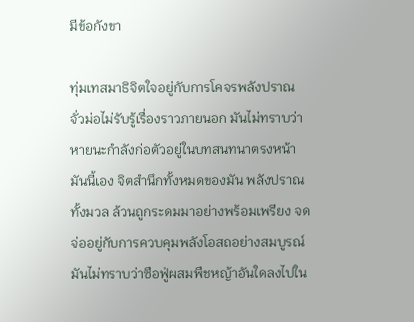มีข้อกังขา

ทุ่มเทสมาธิจิตใจอยู่กับการโคจรพลังปราณ จั่วม่อไม่รับรู้เรื่องราวภายนอก มันไม่ทราบว่าหายนะกำลังก่อตัวอยู่ในบทสนทนาตรงหน้ามันนี้เอง จิตสำนึกทั้งหมดของมัน พลังปราณทั้งมวล ล้วนถูกระดมมาอย่างพร้อมเพรียง จดจ่ออยู่กับการควบคุมพลังโอสถอย่างสมบูรณ์ มันไม่ทราบว่าซือฟู่ผสมพืชหญ้าอันใดลงไปใน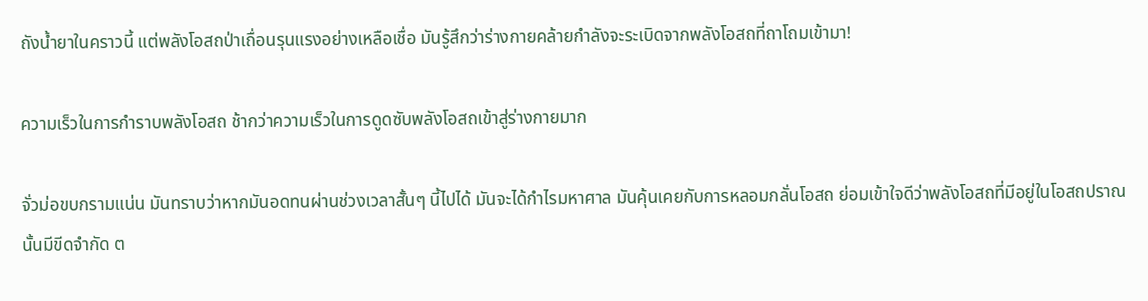ถังน้ำยาในคราวนี้ แต่พลังโอสถป่าเถื่อนรุนแรงอย่างเหลือเชื่อ มันรู้สึกว่าร่างกายคล้ายกำลังจะระเบิดจากพลังโอสถที่ถาโถมเข้ามา!

ความเร็วในการกำราบพลังโอสถ ช้ากว่าความเร็วในการดูดซับพลังโอสถเข้าสู่ร่างกายมาก

จั่วม่อขบกรามแน่น มันทราบว่าหากมันอดทนผ่านช่วงเวลาสั้นๆ นี้ไปได้ มันจะได้กำไรมหาศาล มันคุ้นเคยกับการหลอมกลั่นโอสถ ย่อมเข้าใจดีว่าพลังโอสถที่มีอยู่ในโอสถปราณนั้นมีขีดจำกัด ต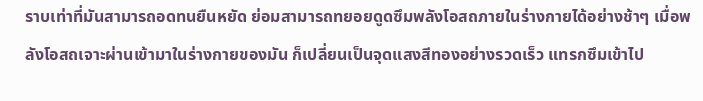ราบเท่าที่มันสามารถอดทนยืนหยัด ย่อมสามารถทยอยดูดซึมพลังโอสถภายในร่างกายได้อย่างช้าๆ เมื่อพลังโอสถเจาะผ่านเข้ามาในร่างกายของมัน ก็เปลี่ยนเป็นจุดแสงสีทองอย่างรวดเร็ว แทรกซึมเข้าไป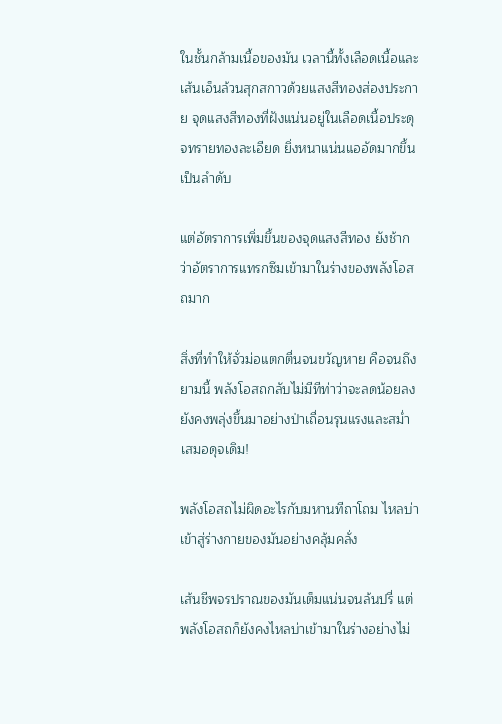ในชั้นกล้ามเนื้อของมัน เวลานี้ทั้งเลือดเนื้อและเส้นเอ็นล้วนสุกสกาวด้วยแสงสีทองส่องประกาย จุดแสงสีทองที่ฝังแน่นอยู่ในเลือดเนื้อประดุจทรายทองละเอียด ยิ่งหนาแน่นแออัดมากขึ้นเป็นลำดับ

แต่อัตราการเพิ่มขึ้นของจุดแสงสีทอง ยังช้ากว่าอัตราการแทรกซึมเข้ามาในร่างของพลังโอสถมาก

สิ่งที่ทำให้จั่วม่อแตกตื่นจนขวัญหาย คือจนถึงยามนี้ พลังโอสถกลับไม่มีทีท่าว่าจะลดน้อยลง ยังคงพลุ่งขึ้นมาอย่างป่าเถื่อนรุนแรงและสม่ำเสมอดุจเดิม!

พลังโอสถไม่ผิดอะไรกับมหานทีถาโถม ไหลบ่าเข้าสู่ร่างกายของมันอย่างคลุ้มคลั่ง

เส้นชีพจรปราณของมันเต็มแน่นจนล้นปรี่ แต่พลังโอสถก็ยังคงไหลบ่าเข้ามาในร่างอย่างไม่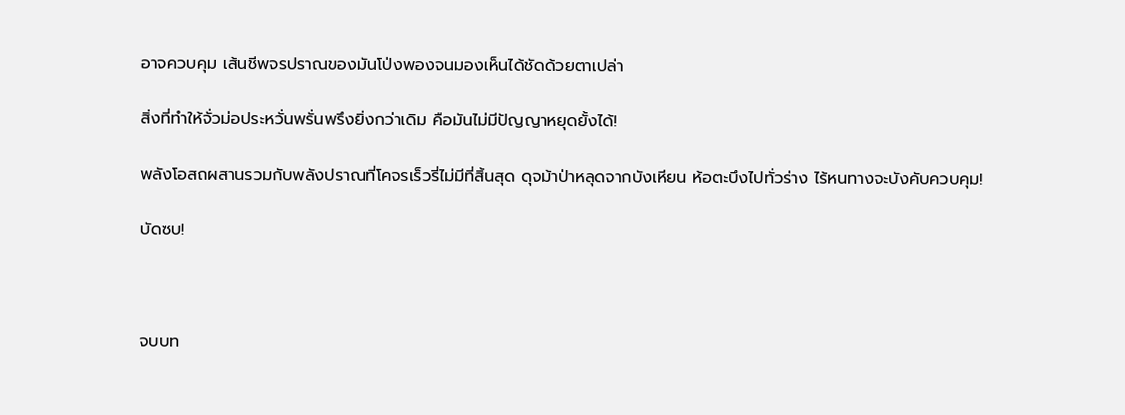อาจควบคุม เส้นชีพจรปราณของมันโป่งพองจนมองเห็นได้ชัดด้วยตาเปล่า

สิ่งที่ทำให้จั่วม่อประหวั่นพรั่นพรึงยิ่งกว่าเดิม คือมันไม่มีปัญญาหยุดยั้งได้!

พลังโอสถผสานรวมกับพลังปราณที่โคจรเร็วรี่ไม่มีที่สิ้นสุด ดุจม้าป่าหลุดจากบังเหียน ห้อตะบึงไปทั่วร่าง ไร้หนทางจะบังคับควบคุม!

บัดซบ!



จบบท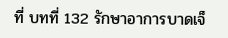ที่ บทที่ 132 รักษาอาการบาดเจ็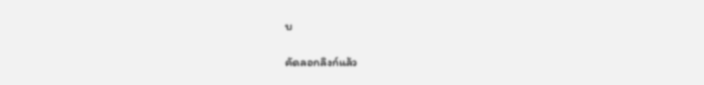บ

คัดลอกลิงก์แล้ว